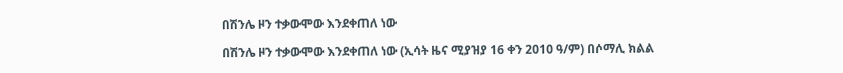በሽንሌ ዞን ተቃውሞው እንደቀጠለ ነው

በሽንሌ ዞን ተቃውሞው እንደቀጠለ ነው (ኢሳት ዜና ሚያዝያ 16 ቀን 2010 ዓ/ም) በሶማሊ ክልል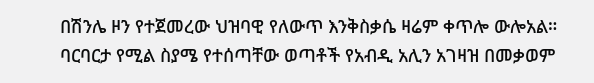በሽንሌ ዞን የተጀመረው ህዝባዊ የለውጥ እንቅስቃሴ ዛሬም ቀጥሎ ውሎአል። ባርባርታ የሚል ስያሜ የተሰጣቸው ወጣቶች የአብዲ አሊን አገዛዝ በመቃወም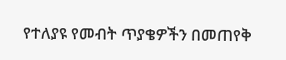የተለያዩ የመብት ጥያቄዎችን በመጠየቅ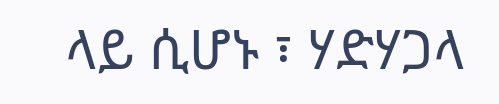ላይ ሲሆኑ ፣ ሃድሃጋላ